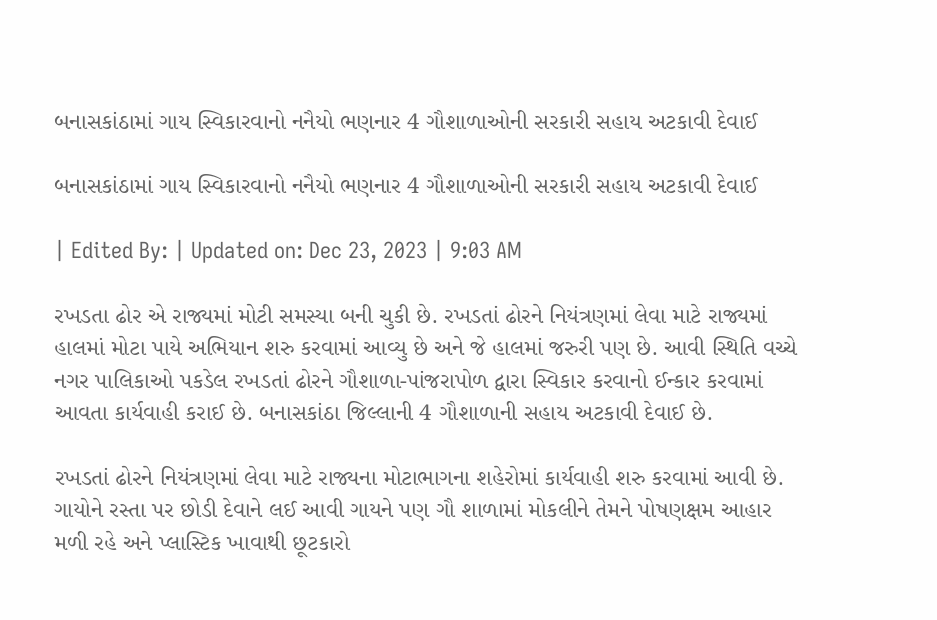બનાસકાંઠામાં ગાય સ્વિકારવાનો નનૈયો ભણનાર 4 ગૌશાળાઓની સરકારી સહાય અટકાવી દેવાઈ

બનાસકાંઠામાં ગાય સ્વિકારવાનો નનૈયો ભણનાર 4 ગૌશાળાઓની સરકારી સહાય અટકાવી દેવાઈ

| Edited By: | Updated on: Dec 23, 2023 | 9:03 AM

રખડતા ઢોર એ રાજ્યમાં મોટી સમસ્યા બની ચુકી છે. રખડતાં ઢોરને નિયંત્રણમાં લેવા માટે રાજ્યમાં હાલમાં મોટા પાયે અભિયાન શરુ કરવામાં આવ્યુ છે અને જે હાલમાં જરુરી પણ છે. આવી સ્થિતિ વચ્ચે નગર પાલિકાઓ પકડેલ રખડતાં ઢોરને ગૌશાળા-પાંજરાપોળ દ્વારા સ્વિકાર કરવાનો ઈન્કાર કરવામાં આવતા કાર્યવાહી કરાઈ છે. બનાસકાંઠા જિલ્લાની 4 ગૌશાળાની સહાય અટકાવી દેવાઈ છે.

રખડતાં ઢોરને નિયંત્રણમાં લેવા માટે રાજ્યના મોટાભાગના શહેરોમાં કાર્યવાહી શરુ કરવામાં આવી છે. ગાયોને રસ્તા પર છોડી દેવાને લઈ આવી ગાયને પણ ગૌ શાળામાં મોકલીને તેમને પોષણક્ષમ આહાર મળી રહે અને પ્લાસ્ટિક ખાવાથી છૂટકારો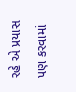રહે એ પ્રયાસ પણ કરવામાં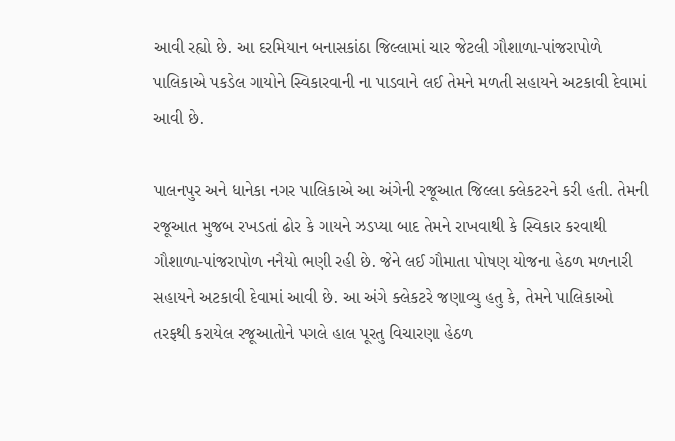આવી રહ્યો છે. આ દરમિયાન બનાસકાંઠા જિલ્લામાં ચાર જેટલી ગૌશાળા-પાંજરાપોળે પાલિકાએ પકડેલ ગાયોને સ્વિકારવાની ના પાડવાને લઈ તેમને મળતી સહાયને અટકાવી દેવામાં આવી છે.

પાલનપુર અને ધાનેકા નગર પાલિકાએ આ અંગેની રજૂઆત જિલ્લા ક્લેકટરને કરી હતી. તેમની રજૂઆત મુજબ રખડતાં ઢોર કે ગાયને ઝડપ્યા બાદ તેમને રાખવાથી કે સ્વિકાર કરવાથી ગૌશાળા-પાંજરાપોળ નનૈયો ભણી રહી છે. જેને લઈ ગૌમાતા પોષણ યોજના હેઠળ મળનારી સહાયને અટકાવી દેવામાં આવી છે. આ અંગે ક્લેકટરે જણાવ્યુ હતુ કે, તેમને પાલિકાઓ તરફથી કરાયેલ રજૂઆતોને પગલે હાલ પૂરતુ વિચારણા હેઠળ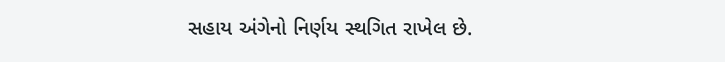સહાય અંગેનો નિર્ણય સ્થગિત રાખેલ છે.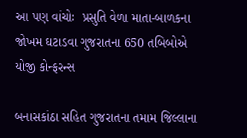આ પણ વાંચોઃ  પ્રસુતિ વેળા માતા-બાળકના જોખમ ઘટાડવા ગુજરાતના 650 તબિબોએ યોજી કોન્ફરન્સ

બનાસકાંઠા સહિત ગુજરાતના તમામ જિલ્લાના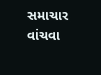સમાચાર વાંચવા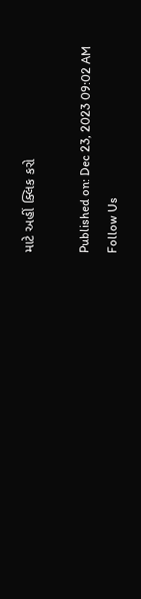માટે અહીં ક્લિક કરો

Published on: Dec 23, 2023 09:02 AM
Follow Us